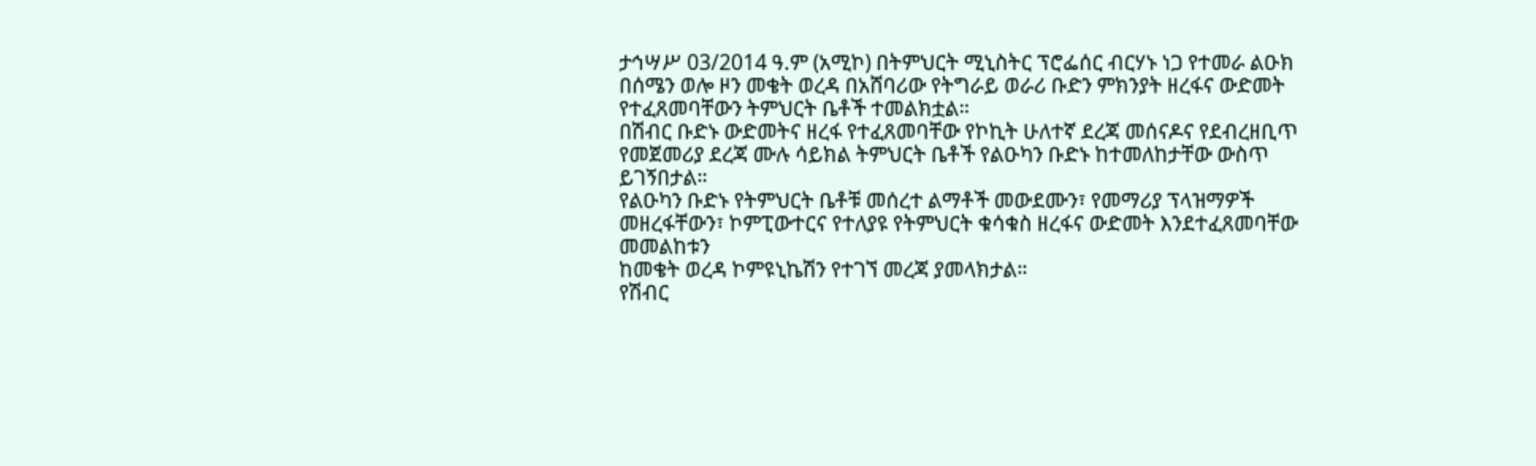ታኅሣሥ 03/2014 ዓ.ም (አሚኮ) በትምህርት ሚኒስትር ፕሮፌሰር ብርሃኑ ነጋ የተመራ ልዑክ በሰሜን ወሎ ዞን መቄት ወረዳ በአሸባሪው የትግራይ ወራሪ ቡድን ምክንያት ዘረፋና ውድመት የተፈጸመባቸውን ትምህርት ቤቶች ተመልክቷል።
በሽብር ቡድኑ ውድመትና ዘረፋ የተፈጸመባቸው የኮኪት ሁለተኛ ደረጃ መሰናዶና የደብረዘቢጥ የመጀመሪያ ደረጃ ሙሉ ሳይክል ትምህርት ቤቶች የልዑካን ቡድኑ ከተመለከታቸው ውስጥ ይገኝበታል።
የልዑካን ቡድኑ የትምህርት ቤቶቹ መሰረተ ልማቶች መውደሙን፣ የመማሪያ ፕላዝማዎች መዘረፋቸውን፣ ኮምፒውተርና የተለያዩ የትምህርት ቁሳቁስ ዘረፋና ውድመት እንደተፈጸመባቸው መመልከቱን
ከመቄት ወረዳ ኮምዩኒኬሽን የተገኘ መረጃ ያመላክታል።
የሽብር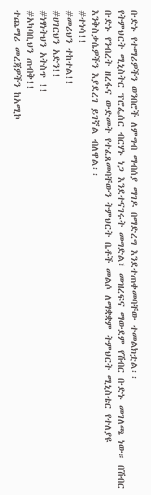ቡድኑ የተማሪዎችን ወንበሮች ለምግብ ማብሰያ ማገዶ በማድረግ እንደተጠቀመባቸው ተመልክቷል፡፡
የትምህርት ሚኒስትር ፕሮፌሰር ብርሃኑ ነጋ እንደተናገሩት መግድል፣ መዝረፍና ማውደም የሽብር ቡድኑ መገለጫ ነው። በሽብር ቡድኑ የንብረት ዘረፋና ውድመት የተፈጸመባቸውን ትምህርት ቤቶች መልሶ ለማቋቋም ትምህርት ሚኒስቴር የተለያዩ እንቅስቃሴዎችን እያደረገ ይገኛል ብለዋል፡፡
#ተነሳ!!
#መሪህን ተከተል!!
#ሀገርህን አድን!!
#ነፃነትህን አትስጥ !!
#አካባቢህን ጠብቅ!!
ተጨማሪ መረጃዎችን ከአሚኮ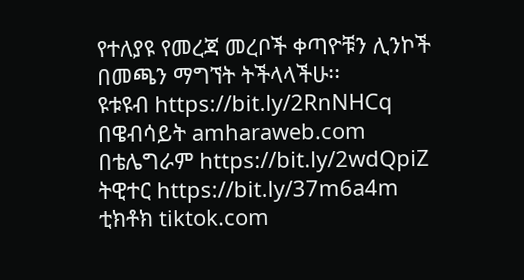የተለያዩ የመረጃ መረቦች ቀጣዮቹን ሊንኮች በመጫን ማግኘት ትችላላችሁ፡፡
ዩቱዩብ https://bit.ly/2RnNHCq
በዌብሳይት amharaweb.com
በቴሌግራም https://bit.ly/2wdQpiZ
ትዊተር https://bit.ly/37m6a4m
ቲክቶክ tiktok.com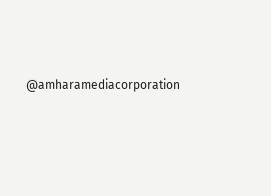@amharamediacorporation